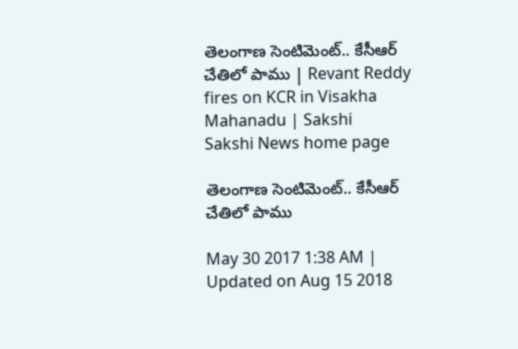తెలంగాణ సెంటిమెంట్‌.. కేసీఆర్‌ చేతిలో పాము | Revant Reddy fires on KCR in Visakha Mahanadu | Sakshi
Sakshi News home page

తెలంగాణ సెంటిమెంట్‌.. కేసీఆర్‌ చేతిలో పాము

May 30 2017 1:38 AM | Updated on Aug 15 2018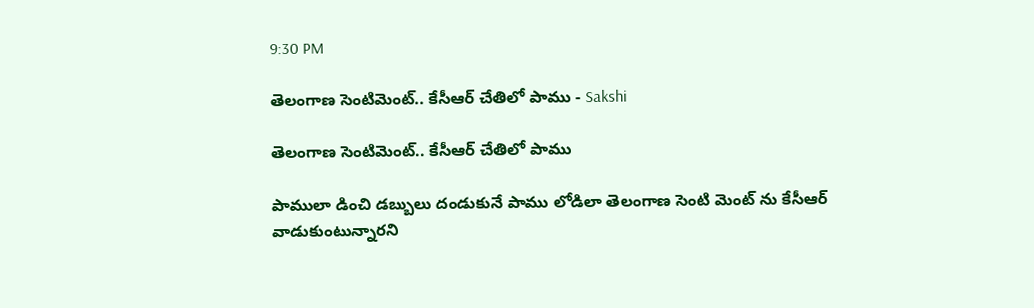9:30 PM

తెలంగాణ సెంటిమెంట్‌.. కేసీఆర్‌ చేతిలో పాము - Sakshi

తెలంగాణ సెంటిమెంట్‌.. కేసీఆర్‌ చేతిలో పాము

పాములా డించి డబ్బులు దండుకునే పాము లోడిలా తెలంగాణ సెంటి మెంట్‌ ను కేసీఆర్‌ వాడుకుంటున్నారని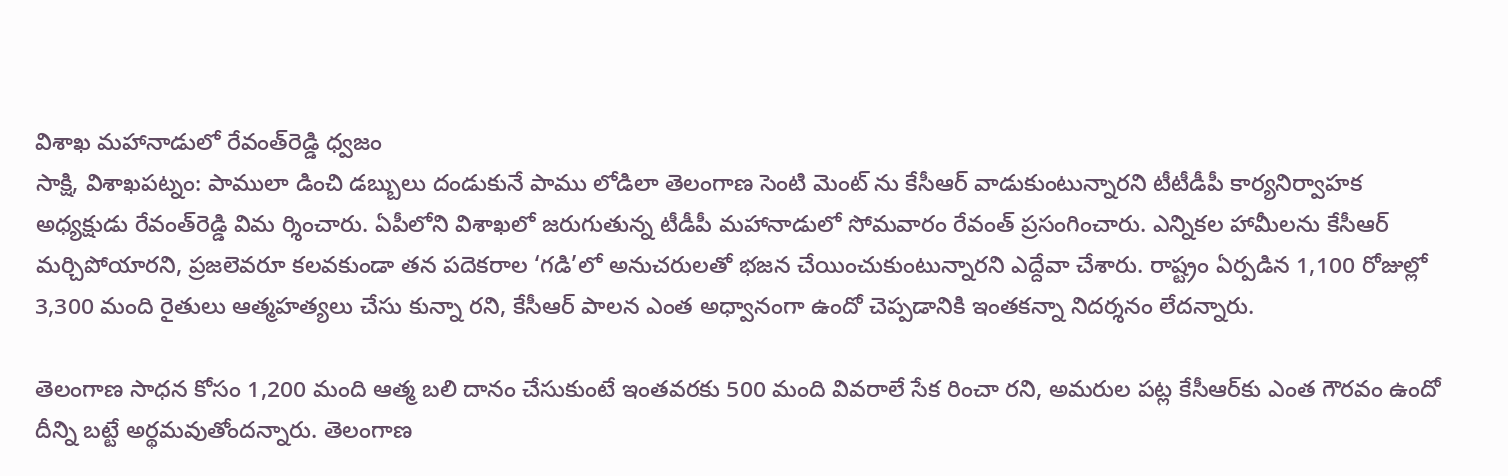విశాఖ మహానాడులో రేవంత్‌రెడ్డి ధ్వజం
సాక్షి, విశాఖపట్నం: పాములా డించి డబ్బులు దండుకునే పాము లోడిలా తెలంగాణ సెంటి మెంట్‌ ను కేసీఆర్‌ వాడుకుంటున్నారని టీటీడీపీ కార్యనిర్వాహక అధ్యక్షుడు రేవంత్‌రెడ్డి విమ ర్శించారు. ఏపీలోని విశాఖలో జరుగుతున్న టీడీపీ మహానాడులో సోమవారం రేవంత్‌ ప్రసంగించారు. ఎన్నికల హామీలను కేసీఆర్‌ మర్చిపోయారని, ప్రజలెవరూ కలవకుండా తన పదెకరాల ‘గడి’లో అనుచరులతో భజన చేయించుకుంటున్నారని ఎద్దేవా చేశారు. రాష్ట్రం ఏర్పడిన 1,100 రోజుల్లో 3,300 మంది రైతులు ఆత్మహత్యలు చేసు కున్నా రని, కేసీఆర్‌ పాలన ఎంత అధ్వానంగా ఉందో చెప్పడానికి ఇంతకన్నా నిదర్శనం లేదన్నారు.

తెలంగాణ సాధన కోసం 1,200 మంది ఆత్మ బలి దానం చేసుకుంటే ఇంతవరకు 500 మంది వివరాలే సేక రించా రని, అమరుల పట్ల కేసీఆర్‌కు ఎంత గౌరవం ఉందో దీన్ని బట్టే అర్థమవుతోందన్నారు. తెలంగాణ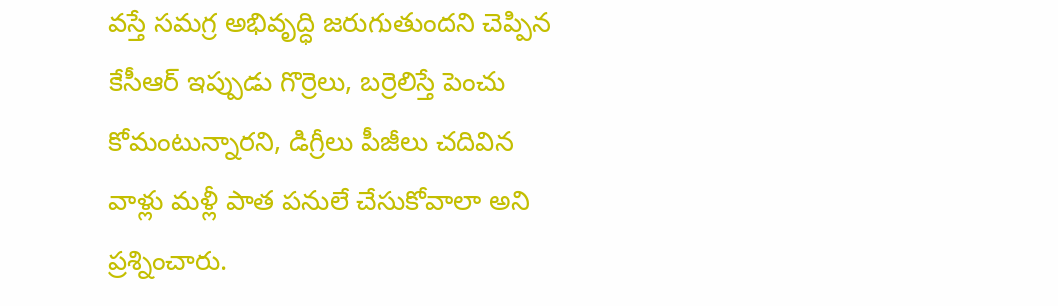వస్తే సమగ్ర అభివృద్ధి జరుగుతుందని చెప్పిన కేసీఆర్‌ ఇప్పుడు గొర్రెలు, బర్రెలిస్తే పెంచు కోమంటున్నారని, డిగ్రీలు పీజీలు చదివిన వాళ్లు మళ్లీ పాత పనులే చేసుకోవాలా అని ప్రశ్నించారు.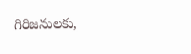గిరిజనులకు,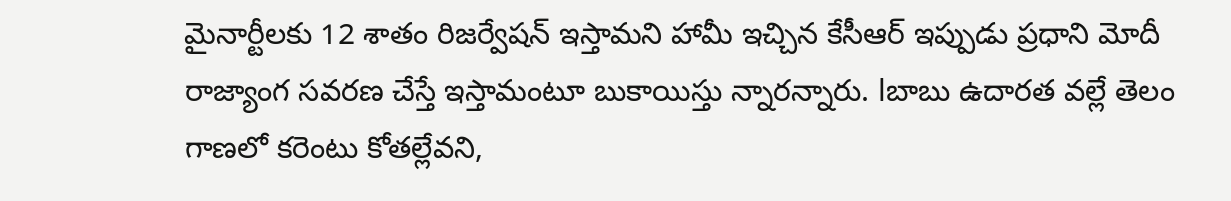మైనార్టీలకు 12 శాతం రిజర్వేషన్‌ ఇస్తామని హామీ ఇచ్చిన కేసీఆర్‌ ఇప్పుడు ప్రధాని మోదీ రాజ్యాంగ సవరణ చేస్తే ఇస్తామంటూ బుకాయిస్తు న్నారన్నారు. lబాబు ఉదారత వల్లే తెలం గాణలో కరెంటు కోతల్లేవని,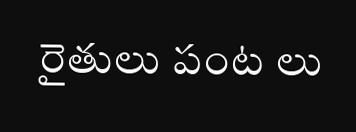రైతులు పంట లు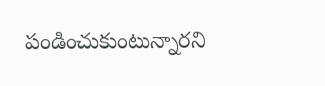పండించుకుంటున్నారని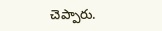చెప్పారు.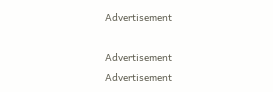Advertisement

Advertisement
Advertisement